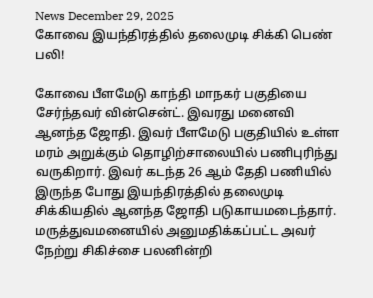News December 29, 2025
கோவை இயந்திரத்தில் தலைமுடி சிக்கி பெண் பலி!

கோவை பீளமேடு காந்தி மாநகர் பகுதியை சேர்ந்தவர் வின்சென்ட். இவரது மனைவி ஆனந்த ஜோதி. இவர் பீளமேடு பகுதியில் உள்ள மரம் அறுக்கும் தொழிற்சாலையில் பணிபுரிந்து வருகிறார். இவர் கடந்த 26 ஆம் தேதி பணியில் இருந்த போது இயந்திரத்தில் தலைமுடி சிக்கியதில் ஆனந்த ஜோதி படுகாயமடைந்தார். மருத்துவமனையில் அனுமதிக்கப்பட்ட அவர் நேற்று சிகிச்சை பலனின்றி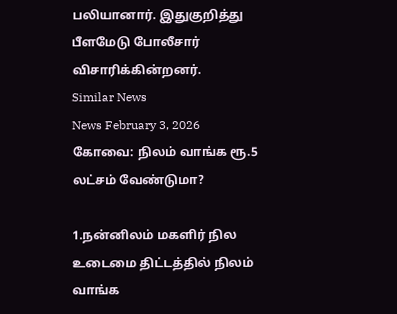பலியானார். இதுகுறித்து பீளமேடு போலீசார் விசாரிக்கின்றனர்.
Similar News
News February 3, 2026
கோவை: நிலம் வாங்க ரூ.5 லட்சம் வேண்டுமா?

1.நன்னிலம் மகளிர் நில உடைமை திட்டத்தில் நிலம் வாங்க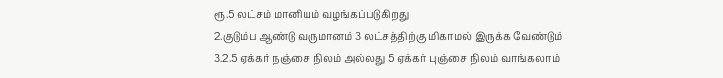ரூ.5 லட்சம் மானியம் வழங்கப்படுகிறது
2.குடும்ப ஆண்டு வருமானம் 3 லட்சத்திற்கு மிகாமல் இருக்க வேண்டும்
3.2.5 ஏக்கர் நஞ்சை நிலம் அல்லது 5 ஏக்கர் புஞ்சை நிலம் வாங்கலாம்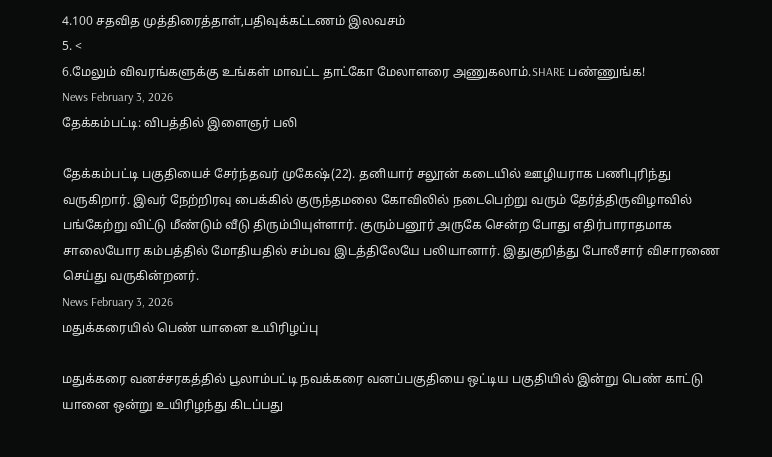4.100 சதவித முத்திரைத்தாள்,பதிவுக்கட்டணம் இலவசம்
5. <
6.மேலும் விவரங்களுக்கு உங்கள் மாவட்ட தாட்கோ மேலாளரை அணுகலாம்.SHARE பண்ணுங்க!
News February 3, 2026
தேக்கம்பட்டி: விபத்தில் இளைஞர் பலி

தேக்கம்பட்டி பகுதியைச் சேர்ந்தவர் முகேஷ்(22). தனியார் சலூன் கடையில் ஊழியராக பணிபுரிந்து வருகிறார். இவர் நேற்றிரவு பைக்கில் குருந்தமலை கோவிலில் நடைபெற்று வரும் தேர்த்திருவிழாவில் பங்கேற்று விட்டு மீண்டும் வீடு திரும்பியுள்ளார். குரும்பனூர் அருகே சென்ற போது எதிர்பாராதமாக சாலையோர கம்பத்தில் மோதியதில் சம்பவ இடத்திலேயே பலியானார். இதுகுறித்து போலீசார் விசாரணை செய்து வருகின்றனர்.
News February 3, 2026
மதுக்கரையில் பெண் யானை உயிரிழப்பு

மதுக்கரை வனச்சரகத்தில் பூலாம்பட்டி நவக்கரை வனப்பகுதியை ஒட்டிய பகுதியில் இன்று பெண் காட்டு யானை ஒன்று உயிரிழந்து கிடப்பது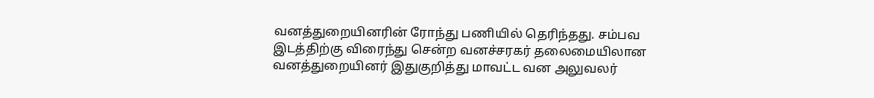வனத்துறையினரின் ரோந்து பணியில் தெரிந்தது. சம்பவ இடத்திற்கு விரைந்து சென்ற வனச்சரகர் தலைமையிலான வனத்துறையினர் இதுகுறித்து மாவட்ட வன அலுவலர்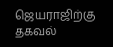ஜெயராஜிற்கு தகவல்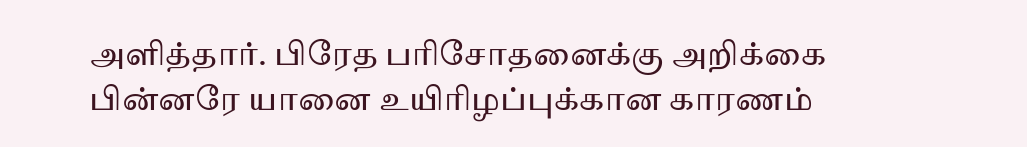அளித்தார். பிரேத பரிசோதனைக்கு அறிக்கை பின்னரே யானை உயிரிழப்புக்கான காரணம்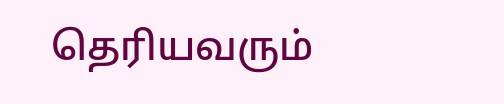தெரியவரும்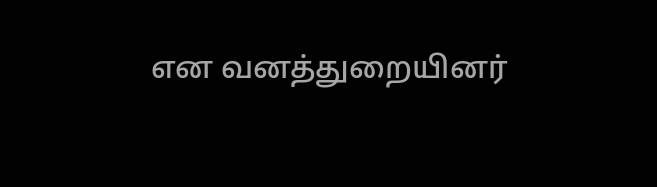என வனத்துறையினர்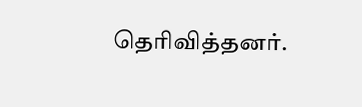தெரிவித்தனர்.